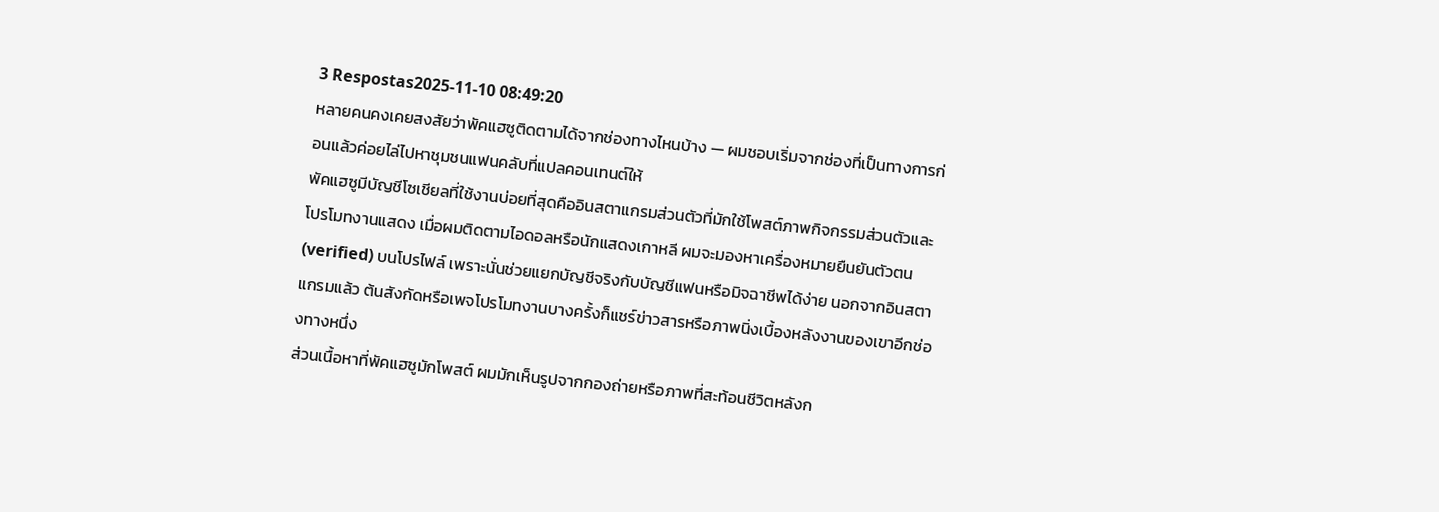3 Respostas2025-11-10 08:49:20
หลายคนคงเคยสงสัยว่าพัคแฮซูติดตามได้จากช่องทางไหนบ้าง — ผมชอบเริ่มจากช่องที่เป็นทางการก่อนแล้วค่อยไล่ไปหาชุมชนแฟนคลับที่แปลคอนเทนต์ให้
พัคแฮซูมีบัญชีโซเชียลที่ใช้งานบ่อยที่สุดคืออินสตาแกรมส่วนตัวที่มักใช้โพสต์ภาพกิจกรรมส่วนตัวและโปรโมทงานแสดง เมื่อผมติดตามไอดอลหรือนักแสดงเกาหลี ผมจะมองหาเครื่องหมายยืนยันตัวตน (verified) บนโปรไฟล์ เพราะนั่นช่วยแยกบัญชีจริงกับบัญชีแฟนหรือมิจฉาชีพได้ง่าย นอกจากอินสตาแกรมแล้ว ต้นสังกัดหรือเพจโปรโมทงานบางครั้งก็แชร์ข่าวสารหรือภาพนิ่งเบื้องหลังงานของเขาอีกช่องทางหนึ่ง
ส่วนเนื้อหาที่พัคแฮซูมักโพสต์ ผมมักเห็นรูปจากกองถ่ายหรือภาพที่สะท้อนชีวิตหลังก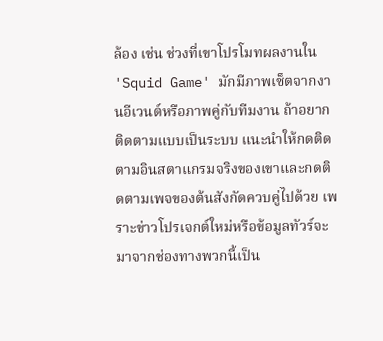ล้อง เช่น ช่วงที่เขาโปรโมทผลงานใน 'Squid Game' มักมีภาพเซ็ตจากงานอีเวนต์หรือภาพคู่กับทีมงาน ถ้าอยากติดตามแบบเป็นระบบ แนะนำให้กดติดตามอินสตาแกรมจริงของเขาและกดติดตามเพจของต้นสังกัดควบคู่ไปด้วย เพราะข่าวโปรเจกต์ใหม่หรือข้อมูลทัวร์จะมาจากช่องทางพวกนี้เป็น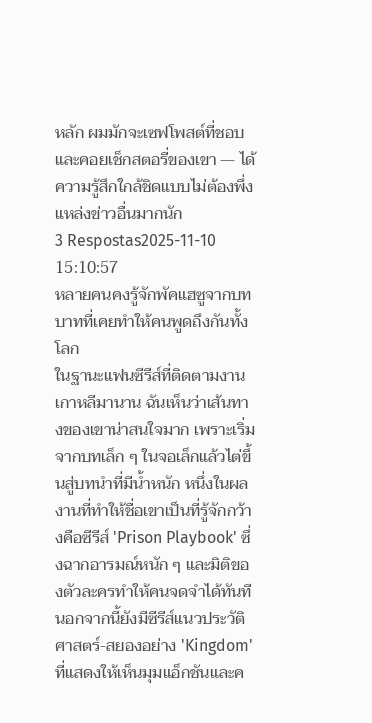หลัก ผมมักจะเซฟโพสต์ที่ชอบและคอยเช็กสตอรี่ของเขา — ได้ความรู้สึกใกล้ชิดแบบไม่ต้องพึ่งแหล่งข่าวอื่นมากนัก
3 Respostas2025-11-10 15:10:57
หลายคนคงรู้จักพัคแฮซูจากบทบาทที่เคยทำให้คนพูดถึงกันทั้งโลก
ในฐานะแฟนซีรีส์ที่ติดตามงานเกาหลีมานาน ฉันเห็นว่าเส้นทางของเขาน่าสนใจมาก เพราะเริ่มจากบทเล็ก ๆ ในจอเล็กแล้วไต่ขึ้นสู่บทนำที่มีน้ำหนัก หนึ่งในผลงานที่ทำให้ชื่อเขาเป็นที่รู้จักกว้างคือซีรีส์ 'Prison Playbook' ซึ่งฉากอารมณ์หนัก ๆ และมิติของตัวละครทำให้คนจดจำได้ทันที นอกจากนี้ยังมีซีรีส์แนวประวัติศาสตร์-สยองอย่าง 'Kingdom' ที่แสดงให้เห็นมุมแอ็กชันและค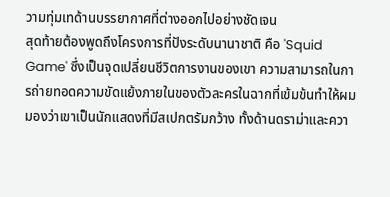วามทุ่มเทด้านบรรยากาศที่ต่างออกไปอย่างชัดเจน
สุดท้ายต้องพูดถึงโครงการที่ปังระดับนานาชาติ คือ 'Squid Game' ซึ่งเป็นจุดเปลี่ยนชีวิตการงานของเขา ความสามารถในการถ่ายทอดความขัดแย้งภายในของตัวละครในฉากที่เข้มข้นทำให้ผมมองว่าเขาเป็นนักแสดงที่มีสเปกตรัมกว้าง ทั้งด้านดราม่าและควา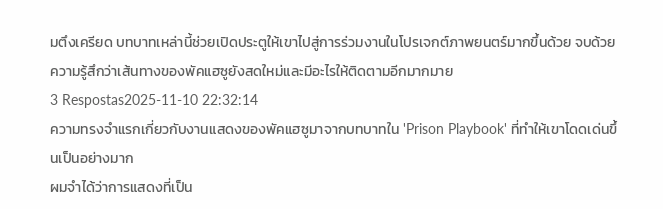มตึงเครียด บทบาทเหล่านี้ช่วยเปิดประตูให้เขาไปสู่การร่วมงานในโปรเจกต์ภาพยนตร์มากขึ้นด้วย จบด้วยความรู้สึกว่าเส้นทางของพัคแฮซูยังสดใหม่และมีอะไรให้ติดตามอีกมากมาย
3 Respostas2025-11-10 22:32:14
ความทรงจำแรกเกี่ยวกับงานแสดงของพัคแฮซูมาจากบทบาทใน 'Prison Playbook' ที่ทำให้เขาโดดเด่นขึ้นเป็นอย่างมาก
ผมจำได้ว่าการแสดงที่เป็น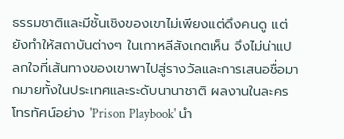ธรรมชาติและมีชั้นเชิงของเขาไม่เพียงแต่ดึงคนดู แต่ยังทำให้สถาบันต่างๆ ในเกาหลีสังเกตเห็น จึงไม่น่าแปลกใจที่เส้นทางของเขาพาไปสู่รางวัลและการเสนอชื่อมากมายทั้งในประเทศและระดับนานาชาติ ผลงานในละครโทรทัศน์อย่าง 'Prison Playbook' นำ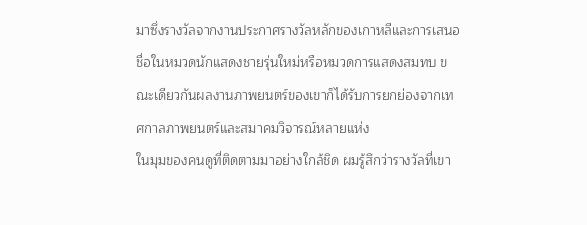มาซึ่งรางวัลจากงานประกาศรางวัลหลักของเกาหลีและการเสนอชื่อในหมวดนักแสดงชายรุ่นใหม่หรือหมวดการแสดงสมทบ ขณะเดียวกันผลงานภาพยนตร์ของเขาก็ได้รับการยกย่องจากเทศกาลภาพยนตร์และสมาคมวิจารณ์หลายแห่ง
ในมุมของคนดูที่ติดตามมาอย่างใกล้ชิด ผมรู้สึกว่ารางวัลที่เขา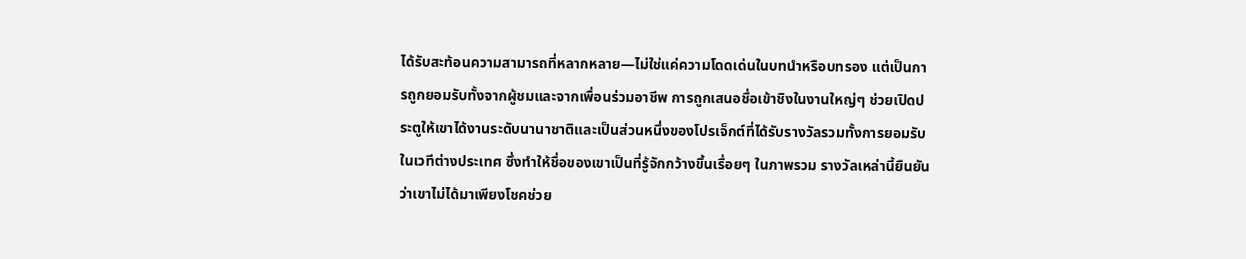ได้รับสะท้อนความสามารถที่หลากหลาย—ไม่ใช่แค่ความโดดเด่นในบทนำหรือบทรอง แต่เป็นการถูกยอมรับทั้งจากผู้ชมและจากเพื่อนร่วมอาชีพ การถูกเสนอชื่อเข้าชิงในงานใหญ่ๆ ช่วยเปิดประตูให้เขาได้งานระดับนานาชาติและเป็นส่วนหนึ่งของโปรเจ็กต์ที่ได้รับรางวัลรวมทั้งการยอมรับในเวทีต่างประเทศ ซึ่งทำให้ชื่อของเขาเป็นที่รู้จักกว้างขึ้นเรื่อยๆ ในภาพรวม รางวัลเหล่านี้ยืนยันว่าเขาไม่ได้มาเพียงโชคช่วย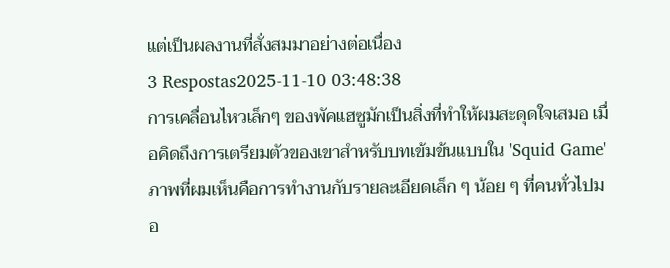แต่เป็นผลงานที่สั่งสมมาอย่างต่อเนื่อง
3 Respostas2025-11-10 03:48:38
การเคลื่อนไหวเล็กๆ ของพัคแฮซูมักเป็นสิ่งที่ทำให้ผมสะดุดใจเสมอ เมื่อคิดถึงการเตรียมตัวของเขาสำหรับบทเข้มข้นแบบใน 'Squid Game' ภาพที่ผมเห็นคือการทำงานกับรายละเอียดเล็ก ๆ น้อย ๆ ที่คนทั่วไปมอ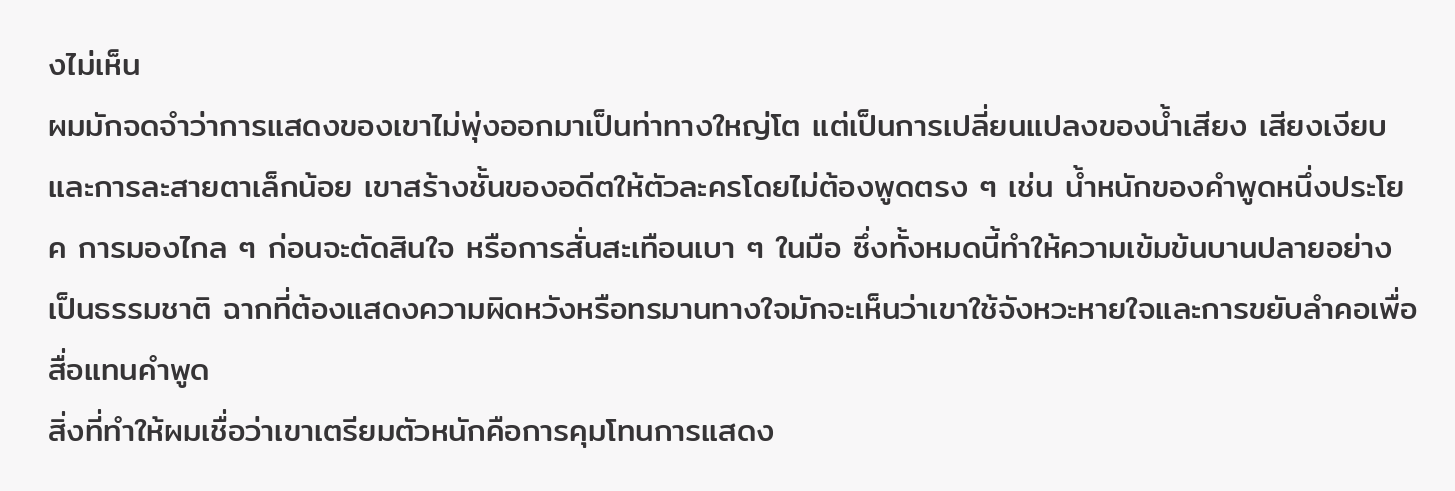งไม่เห็น
ผมมักจดจำว่าการแสดงของเขาไม่พุ่งออกมาเป็นท่าทางใหญ่โต แต่เป็นการเปลี่ยนแปลงของน้ำเสียง เสียงเงียบ และการละสายตาเล็กน้อย เขาสร้างชั้นของอดีตให้ตัวละครโดยไม่ต้องพูดตรง ๆ เช่น น้ำหนักของคำพูดหนึ่งประโยค การมองไกล ๆ ก่อนจะตัดสินใจ หรือการสั่นสะเทือนเบา ๆ ในมือ ซึ่งทั้งหมดนี้ทำให้ความเข้มข้นบานปลายอย่างเป็นธรรมชาติ ฉากที่ต้องแสดงความผิดหวังหรือทรมานทางใจมักจะเห็นว่าเขาใช้จังหวะหายใจและการขยับลำคอเพื่อสื่อแทนคำพูด
สิ่งที่ทำให้ผมเชื่อว่าเขาเตรียมตัวหนักคือการคุมโทนการแสดง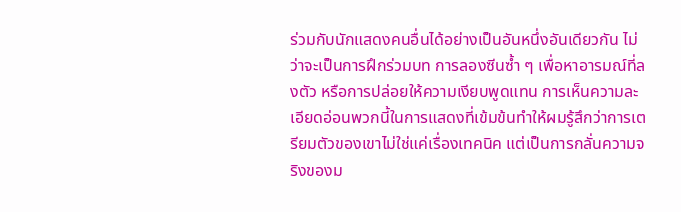ร่วมกับนักแสดงคนอื่นได้อย่างเป็นอันหนึ่งอันเดียวกัน ไม่ว่าจะเป็นการฝึกร่วมบท การลองซีนซ้ำ ๆ เพื่อหาอารมณ์ที่ลงตัว หรือการปล่อยให้ความเงียบพูดแทน การเห็นความละเอียดอ่อนพวกนี้ในการแสดงที่เข้มข้นทำให้ผมรู้สึกว่าการเตรียมตัวของเขาไม่ใช่แค่เรื่องเทคนิค แต่เป็นการกลั่นความจริงของม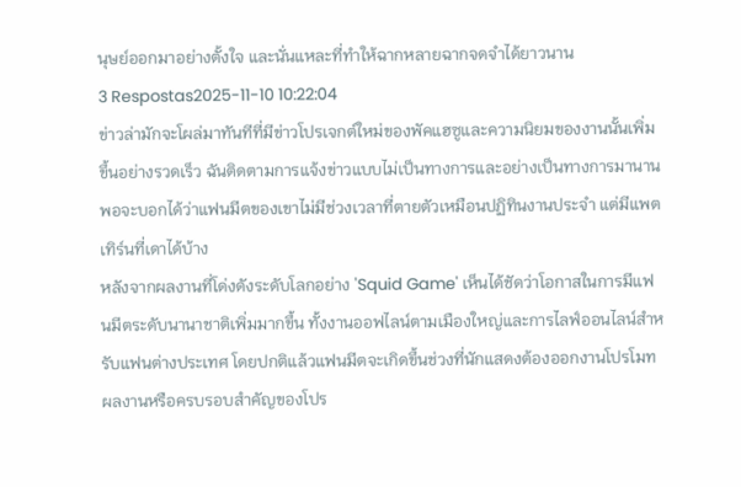นุษย์ออกมาอย่างตั้งใจ และนั่นแหละที่ทำให้ฉากหลายฉากจดจำได้ยาวนาน
3 Respostas2025-11-10 10:22:04
ข่าวล่ามักจะโผล่มาทันทีที่มีข่าวโปรเจกต์ใหม่ของพัคแฮซูและความนิยมของงานนั้นเพิ่มขึ้นอย่างรวดเร็ว ฉันติดตามการแจ้งข่าวแบบไม่เป็นทางการและอย่างเป็นทางการมานานพอจะบอกได้ว่าแฟนมีตของเขาไม่มีช่วงเวลาที่ตายตัวเหมือนปฏิทินงานประจำ แต่มีแพตเทิร์นที่เดาได้บ้าง
หลังจากผลงานที่โด่งดังระดับโลกอย่าง 'Squid Game' เห็นได้ชัดว่าโอกาสในการมีแฟนมีตระดับนานาชาติเพิ่มมากขึ้น ทั้งงานออฟไลน์ตามเมืองใหญ่และการไลฟ์ออนไลน์สำหรับแฟนต่างประเทศ โดยปกติแล้วแฟนมีตจะเกิดขึ้นช่วงที่นักแสดงต้องออกงานโปรโมทผลงานหรือครบรอบสำคัญของโปร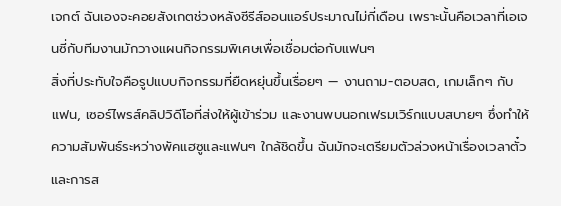เจกต์ ฉันเองจะคอยสังเกตช่วงหลังซีรีส์ออนแอร์ประมาณไม่กี่เดือน เพราะนั้นคือเวลาที่เอเจนซี่กับทีมงานมักวางแผนกิจกรรมพิเศษเพื่อเชื่อมต่อกับแฟนๆ
สิ่งที่ประทับใจคือรูปแบบกิจกรรมที่ยืดหยุ่นขึ้นเรื่อยๆ — งานถาม-ตอบสด, เกมเล็กๆ กับแฟน, เซอร์ไพรส์คลิปวิดีโอที่ส่งให้ผู้เข้าร่วม และงานพบนอกเฟรมเวิร์กแบบสบายๆ ซึ่งทำให้ความสัมพันธ์ระหว่างพัคแฮซูและแฟนๆ ใกล้ชิดขึ้น ฉันมักจะเตรียมตัวล่วงหน้าเรื่องเวลาตั๋วและการส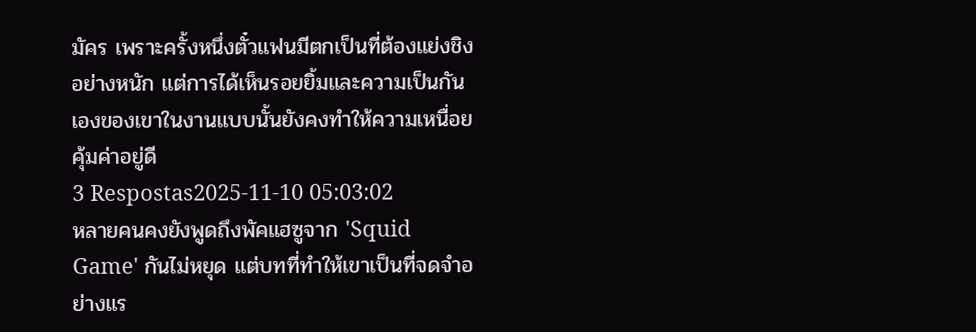มัคร เพราะครั้งหนึ่งตั๋วแฟนมีตกเป็นที่ต้องแย่งชิงอย่างหนัก แต่การได้เห็นรอยยิ้มและความเป็นกันเองของเขาในงานแบบนั้นยังคงทำให้ความเหนื่อยคุ้มค่าอยู่ดี
3 Respostas2025-11-10 05:03:02
หลายคนคงยังพูดถึงพัคแฮซูจาก 'Squid Game' กันไม่หยุด แต่บทที่ทำให้เขาเป็นที่จดจำอย่างแร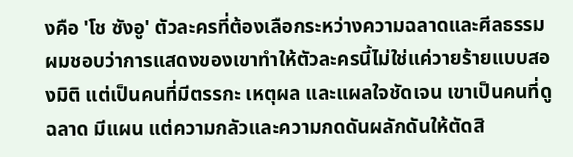งคือ 'โช ซังอู' ตัวละครที่ต้องเลือกระหว่างความฉลาดและศีลธรรม
ผมชอบว่าการแสดงของเขาทำให้ตัวละครนี้ไม่ใช่แค่วายร้ายแบบสองมิติ แต่เป็นคนที่มีตรรกะ เหตุผล และแผลใจชัดเจน เขาเป็นคนที่ดูฉลาด มีแผน แต่ความกลัวและความกดดันผลักดันให้ตัดสิ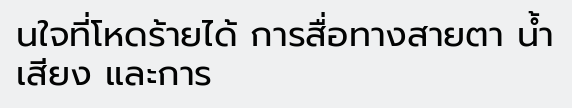นใจที่โหดร้ายได้ การสื่อทางสายตา น้ำเสียง และการ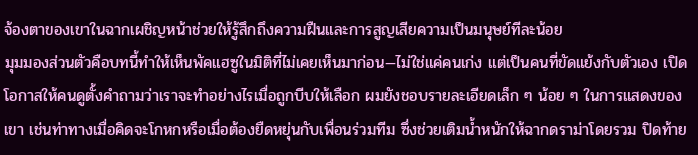จ้องตาของเขาในฉากเผชิญหน้าช่วยให้รู้สึกถึงความฝืนและการสูญเสียความเป็นมนุษย์ทีละน้อย
มุมมองส่วนตัวคือบทนี้ทำให้เห็นพัคแฮซูในมิติที่ไม่เคยเห็นมาก่อน—ไม่ใช่แค่คนเก่ง แต่เป็นคนที่ขัดแย้งกับตัวเอง เปิดโอกาสให้คนดูตั้งคำถามว่าเราจะทำอย่างไรเมื่อถูกบีบให้เลือก ผมยังชอบรายละเอียดเล็ก ๆ น้อย ๆ ในการแสดงของเขา เช่นท่าทางเมื่อคิดจะโกหกหรือเมื่อต้องยืดหยุ่นกับเพื่อนร่วมทีม ซึ่งช่วยเติมน้ำหนักให้ฉากดราม่าโดยรวม ปิดท้าย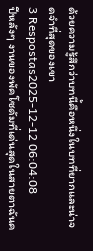ด้วยความรู้สึกว่าบทนี้คือหนึ่งในบทที่ยากและน่าจดจำที่สุดของเขา
3 Respostas2025-12-12 06:04:08
ปีหลังๆ งานของพัคโซดัมที่เด่นสุดในสายตาฉันค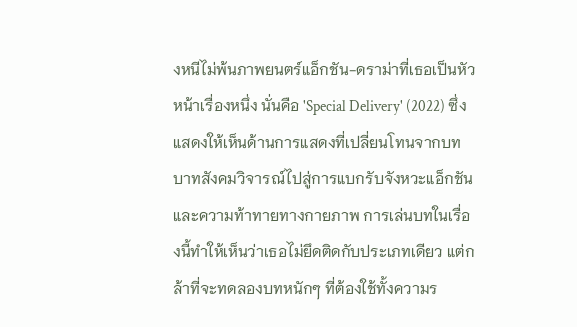งหนีไม่พ้นภาพยนตร์แอ็กชัน-ดราม่าที่เธอเป็นหัวหน้าเรื่องหนึ่ง นั่นคือ 'Special Delivery' (2022) ซึ่งแสดงให้เห็นด้านการแสดงที่เปลี่ยนโทนจากบทบาทสังคมวิจารณ์ไปสู่การแบกรับจังหวะแอ็กชันและความท้าทายทางกายภาพ การเล่นบทในเรื่องนี้ทำให้เห็นว่าเธอไม่ยึดติดกับประเภทเดียว แต่กล้าที่จะทดลองบทหนักๆ ที่ต้องใช้ทั้งความร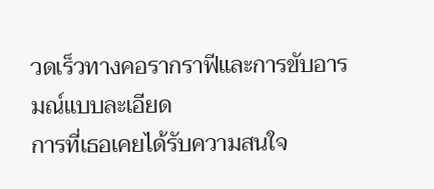วดเร็วทางคอรากราฟีและการขับอารมณ์แบบละเอียด
การที่เธอเคยได้รับความสนใจ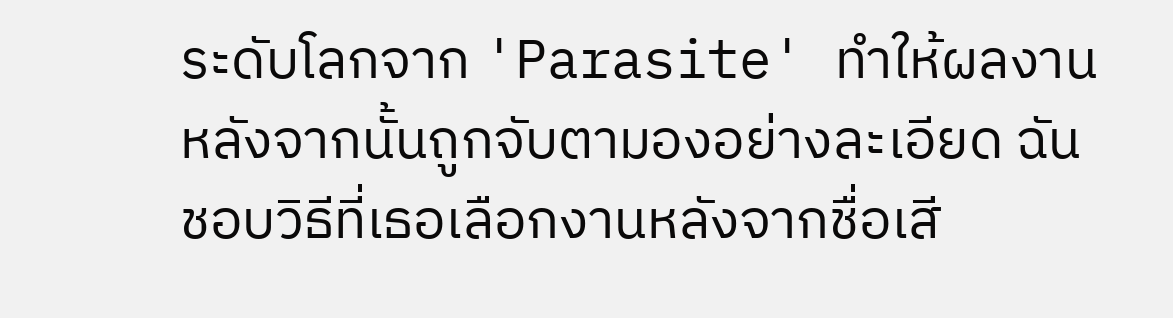ระดับโลกจาก 'Parasite' ทำให้ผลงานหลังจากนั้นถูกจับตามองอย่างละเอียด ฉันชอบวิธีที่เธอเลือกงานหลังจากชื่อเสี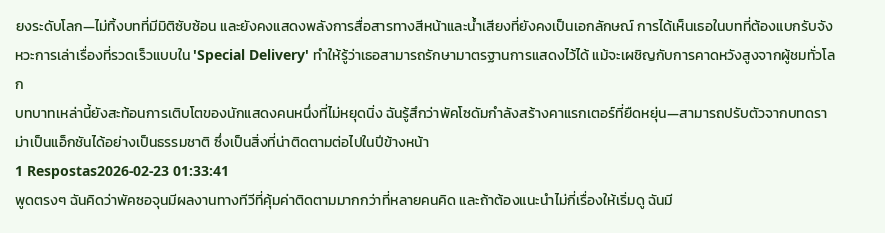ยงระดับโลก—ไม่ทิ้งบทที่มีมิติซับซ้อน และยังคงแสดงพลังการสื่อสารทางสีหน้าและน้ำเสียงที่ยังคงเป็นเอกลักษณ์ การได้เห็นเธอในบทที่ต้องแบกรับจังหวะการเล่าเรื่องที่รวดเร็วแบบใน 'Special Delivery' ทำให้รู้ว่าเธอสามารถรักษามาตรฐานการแสดงไว้ได้ แม้จะเผชิญกับการคาดหวังสูงจากผู้ชมทั่วโลก
บทบาทเหล่านี้ยังสะท้อนการเติบโตของนักแสดงคนหนึ่งที่ไม่หยุดนิ่ง ฉันรู้สึกว่าพัคโซดัมกำลังสร้างคาแรกเตอร์ที่ยืดหยุ่น—สามารถปรับตัวจากบทดราม่าเป็นแอ็กชันได้อย่างเป็นธรรมชาติ ซึ่งเป็นสิ่งที่น่าติดตามต่อไปในปีข้างหน้า
1 Respostas2026-02-23 01:33:41
พูดตรงๆ ฉันคิดว่าพัคซอจุนมีผลงานทางทีวีที่คุ้มค่าติดตามมากกว่าที่หลายคนคิด และถ้าต้องแนะนำไม่กี่เรื่องให้เริ่มดู ฉันมี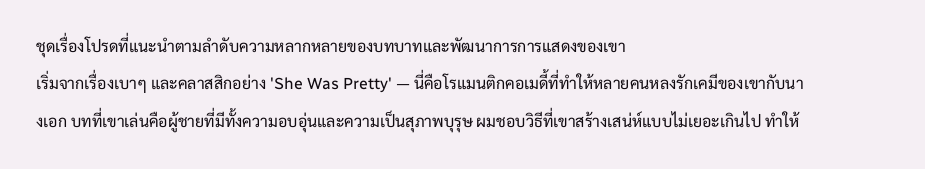ชุดเรื่องโปรดที่แนะนำตามลำดับความหลากหลายของบทบาทและพัฒนาการการแสดงของเขา
เริ่มจากเรื่องเบาๆ และคลาสสิกอย่าง 'She Was Pretty' — นี่คือโรแมนติกคอเมดี้ที่ทำให้หลายคนหลงรักเคมีของเขากับนางเอก บทที่เขาเล่นคือผู้ชายที่มีทั้งความอบอุ่นและความเป็นสุภาพบุรุษ ผมชอบวิธีที่เขาสร้างเสน่ห์แบบไม่เยอะเกินไป ทำให้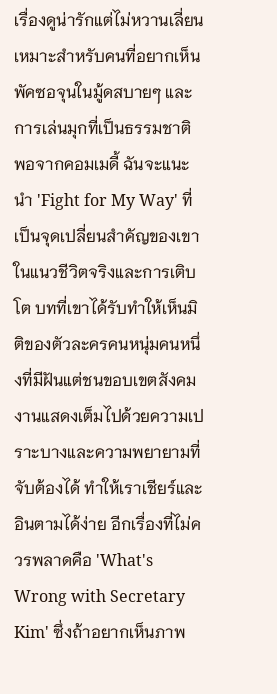เรื่องดูน่ารักแต่ไม่หวานเลี่ยน เหมาะสำหรับคนที่อยากเห็นพัคซอจุนในมู้ดสบายๆ และการเล่นมุกที่เป็นธรรมชาติ
พอจากคอมเมดี้ ฉันจะแนะนำ 'Fight for My Way' ที่เป็นจุดเปลี่ยนสำคัญของเขาในแนวชีวิตจริงและการเติบโต บทที่เขาได้รับทำให้เห็นมิติของตัวละครคนหนุ่มคนหนึ่งที่มีฝันแต่ชนขอบเขตสังคม งานแสดงเต็มไปด้วยความเปราะบางและความพยายามที่จับต้องได้ ทำให้เราเชียร์และอินตามได้ง่าย อีกเรื่องที่ไม่ควรพลาดคือ 'What's Wrong with Secretary Kim' ซึ่งถ้าอยากเห็นภาพ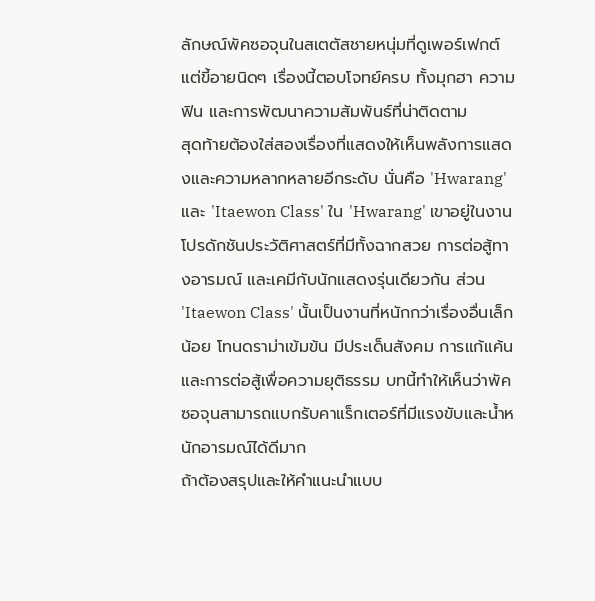ลักษณ์พัคซอจุนในสเตตัสชายหนุ่มที่ดูเพอร์เฟกต์แต่ขี้อายนิดๆ เรื่องนี้ตอบโจทย์ครบ ทั้งมุกฮา ความฟิน และการพัฒนาความสัมพันธ์ที่น่าติดตาม
สุดท้ายต้องใส่สองเรื่องที่แสดงให้เห็นพลังการแสดงและความหลากหลายอีกระดับ นั่นคือ 'Hwarang' และ 'Itaewon Class' ใน 'Hwarang' เขาอยู่ในงานโปรดักชันประวัติศาสตร์ที่มีทั้งฉากสวย การต่อสู้ทางอารมณ์ และเคมีกับนักแสดงรุ่นเดียวกัน ส่วน 'Itaewon Class' นั้นเป็นงานที่หนักกว่าเรื่องอื่นเล็กน้อย โทนดราม่าเข้มข้น มีประเด็นสังคม การแก้แค้น และการต่อสู้เพื่อความยุติธรรม บทนี้ทำให้เห็นว่าพัคซอจุนสามารถแบกรับคาแร็กเตอร์ที่มีแรงขับและน้ำหนักอารมณ์ได้ดีมาก
ถ้าต้องสรุปและให้คําแนะนำแบบ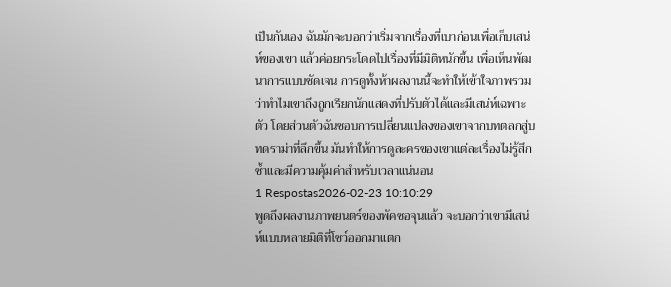เป็นกันเอง ฉันมักจะบอกว่าเริ่มจากเรื่องที่เบาก่อนเพื่อเก็บเสน่ห์ของเขา แล้วค่อยกระโดดไปเรื่องที่มีมิติหนักขึ้น เพื่อเห็นพัฒนาการแบบชัดเจน การดูทั้งห้าผลงานนี้จะทำให้เข้าใจภาพรวมว่าทำไมเขาถึงถูกเรียกนักแสดงที่ปรับตัวได้และมีเสน่ห์เฉพาะตัว โดยส่วนตัวฉันชอบการเปลี่ยนแปลงของเขาจากบทตลกสู่บทดราม่าที่ลึกขึ้น มันทำให้การดูละครของเขาแต่ละเรื่องไม่รู้สึกซ้ำและมีความคุ้มค่าสำหรับเวลาแน่นอน
1 Respostas2026-02-23 10:10:29
พูดถึงผลงานภาพยนตร์ของพัคซอจุนแล้ว จะบอกว่าเขามีเสน่ห์แบบหลายมิติที่โชว์ออกมาแตก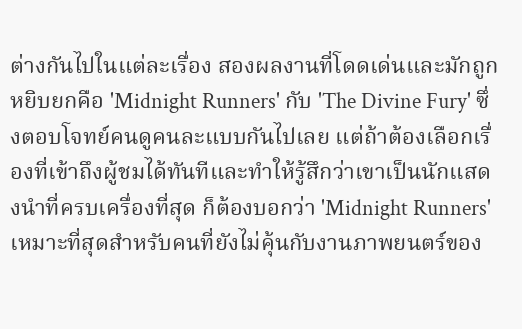ต่างกันไปในแต่ละเรื่อง สองผลงานที่โดดเด่นและมักถูกหยิบยกคือ 'Midnight Runners' กับ 'The Divine Fury' ซึ่งตอบโจทย์คนดูคนละแบบกันไปเลย แต่ถ้าต้องเลือกเรื่องที่เข้าถึงผู้ชมได้ทันทีและทำให้รู้สึกว่าเขาเป็นนักแสดงนำที่ครบเครื่องที่สุด ก็ต้องบอกว่า 'Midnight Runners' เหมาะที่สุดสำหรับคนที่ยังไม่คุ้นกับงานภาพยนตร์ของ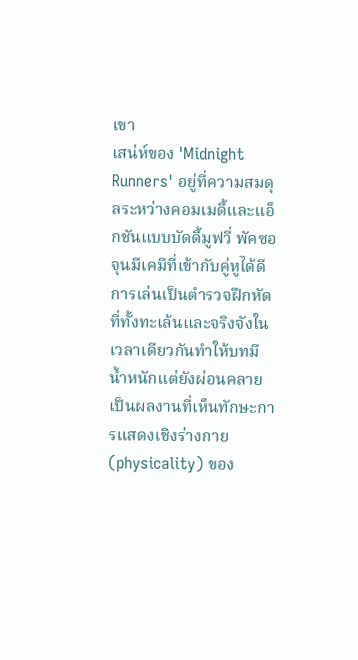เขา
เสน่ห์ของ 'Midnight Runners' อยู่ที่ความสมดุลระหว่างคอมเมดี้และแอ็กชันแบบบัดดี้มูฟวี่ พัคซอจุนมีเคมีที่เข้ากับคู่หูได้ดี การเล่นเป็นตำรวจฝึกหัดที่ทั้งทะเล้นและจริงจังในเวลาเดียวกันทำให้บทมีน้ำหนักแต่ยังผ่อนคลาย เป็นผลงานที่เห็นทักษะการแสดงเชิงร่างกาย (physicality) ของ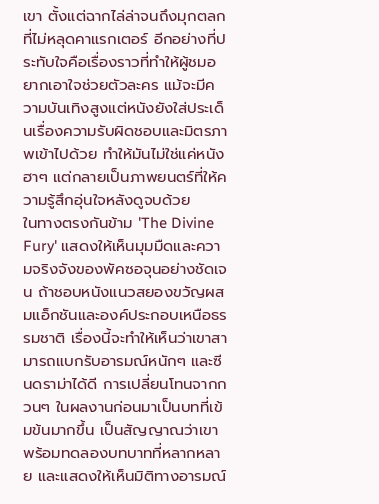เขา ตั้งแต่ฉากไล่ล่าจนถึงมุกตลกที่ไม่หลุดคาแรกเตอร์ อีกอย่างที่ประทับใจคือเรื่องราวที่ทำให้ผู้ชมอยากเอาใจช่วยตัวละคร แม้จะมีความบันเทิงสูงแต่หนังยังใส่ประเด็นเรื่องความรับผิดชอบและมิตรภาพเข้าไปด้วย ทำให้มันไม่ใช่แค่หนังฮาๆ แต่กลายเป็นภาพยนตร์ที่ให้ความรู้สึกอุ่นใจหลังดูจบด้วย
ในทางตรงกันข้าม 'The Divine Fury' แสดงให้เห็นมุมมืดและความจริงจังของพัคซอจุนอย่างชัดเจน ถ้าชอบหนังแนวสยองขวัญผสมแอ็กชันและองค์ประกอบเหนือธรรมชาติ เรื่องนี้จะทำให้เห็นว่าเขาสามารถแบกรับอารมณ์หนักๆ และซีนดราม่าได้ดี การเปลี่ยนโทนจากกวนๆ ในผลงานก่อนมาเป็นบทที่เข้มข้นมากขึ้น เป็นสัญญาณว่าเขาพร้อมทดลองบทบาทที่หลากหลาย และแสดงให้เห็นมิติทางอารมณ์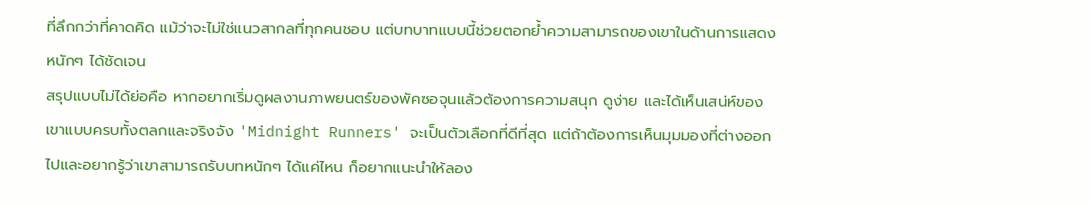ที่ลึกกว่าที่คาดคิด แม้ว่าจะไม่ใช่แนวสากลที่ทุกคนชอบ แต่บทบาทแบบนี้ช่วยตอกย้ำความสามารถของเขาในด้านการแสดงหนักๆ ได้ชัดเจน
สรุปแบบไม่ได้ย่อคือ หากอยากเริ่มดูผลงานภาพยนตร์ของพัคซอจุนแล้วต้องการความสนุก ดูง่าย และได้เห็นเสน่ห์ของเขาแบบครบทั้งตลกและจริงจัง 'Midnight Runners' จะเป็นตัวเลือกที่ดีที่สุด แต่ถ้าต้องการเห็นมุมมองที่ต่างออกไปและอยากรู้ว่าเขาสามารถรับบทหนักๆ ได้แค่ไหน ก็อยากแนะนำให้ลอง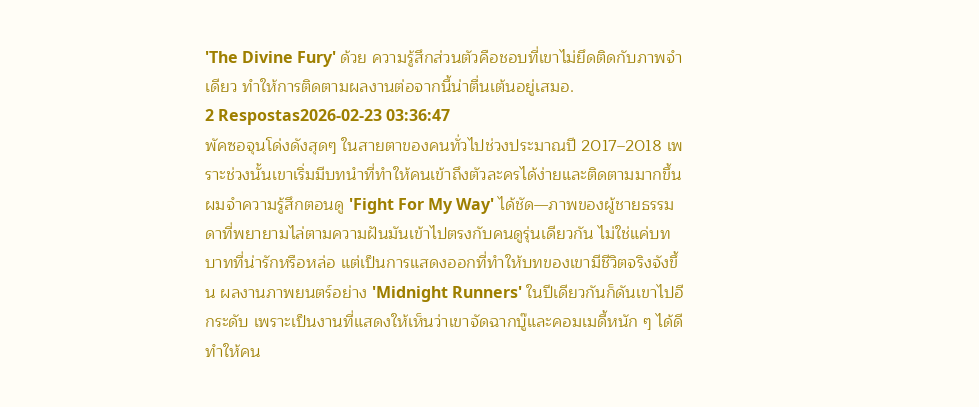'The Divine Fury' ด้วย ความรู้สึกส่วนตัวคือชอบที่เขาไม่ยึดติดกับภาพจำเดียว ทำให้การติดตามผลงานต่อจากนี้น่าตื่นเต้นอยู่เสมอ.
2 Respostas2026-02-23 03:36:47
พัคซอจุนโด่งดังสุดๆ ในสายตาของคนทั่วไปช่วงประมาณปี 2017–2018 เพราะช่วงนั้นเขาเริ่มมีบทนำที่ทำให้คนเข้าถึงตัวละครได้ง่ายและติดตามมากขึ้น
ผมจำความรู้สึกตอนดู 'Fight For My Way' ได้ชัด—ภาพของผู้ชายธรรมดาที่พยายามไล่ตามความฝันมันเข้าไปตรงกับคนดูรุ่นเดียวกัน ไม่ใช่แค่บทบาทที่น่ารักหรือหล่อ แต่เป็นการแสดงออกที่ทำให้บทของเขามีชีวิตจริงจังขึ้น ผลงานภาพยนตร์อย่าง 'Midnight Runners' ในปีเดียวกันก็ดันเขาไปอีกระดับ เพราะเป็นงานที่แสดงให้เห็นว่าเขาจัดฉากบู๊และคอมเมดี้หนัก ๆ ได้ดี ทำให้คน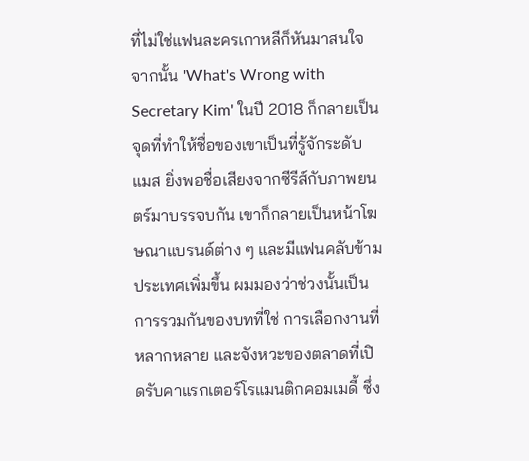ที่ไม่ใช่แฟนละครเกาหลีก็หันมาสนใจ
จากนั้น 'What's Wrong with Secretary Kim' ในปี 2018 ก็กลายเป็นจุดที่ทำให้ชื่อของเขาเป็นที่รู้จักระดับแมส ยิ่งพอชื่อเสียงจากซีรีส์กับภาพยนตร์มาบรรจบกัน เขาก็กลายเป็นหน้าโฆษณาแบรนด์ต่าง ๆ และมีแฟนคลับข้ามประเทศเพิ่มขึ้น ผมมองว่าช่วงนั้นเป็นการรวมกันของบทที่ใช่ การเลือกงานที่หลากหลาย และจังหวะของตลาดที่เปิดรับคาแรกเตอร์โรแมนติกคอมเมดี้ ซึ่ง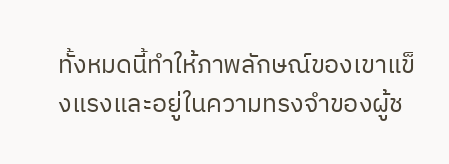ทั้งหมดนี้ทำให้ภาพลักษณ์ของเขาแข็งแรงและอยู่ในความทรงจำของผู้ช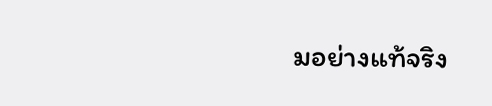มอย่างแท้จริง